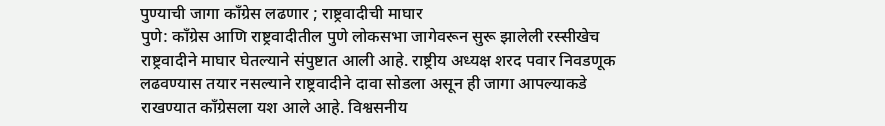पुण्याची जागा कॉंग्रेस लढणार ; राष्ट्रवादीची माघार
पुणे: कॉंग्रेस आणि राष्ट्रवादीतील पुणे लोकसभा जागेवरून सुरू झालेली रस्सीखेच राष्ट्रवादीने माघार घेतल्याने संपुष्टात आली आहे. राष्ट्रीय अध्यक्ष शरद पवार निवडणूक लढवण्यास तयार नसल्याने राष्ट्रवादीने दावा सोडला असून ही जागा आपल्याकडे राखण्यात कॉंग्रेसला यश आले आहे. विश्वसनीय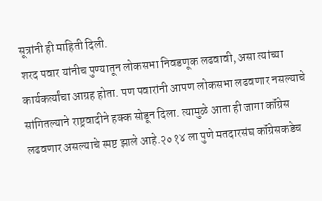सूत्रांनी ही माहिती दिली.
शरद पवार यांनीच पुण्यातून लोकसभा निवडणूक लढवावी, असा त्यांच्या कार्यकर्त्यांचा आग्रह होता. पण पवारांनी आपण लोकसभा लढवणार नसल्याचे सांगितल्याने राष्ट्रवादीने हक्क सोडून दिला. त्यामुळे आता ही जागा कॉंग्रेस लढवणार असल्याचे स्पष्ट झाले आहे.२०१४ ला पुणे मतदारसंघ कॉंग्रेसकडेच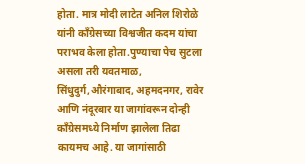होता. मात्र मोदी लाटेत अनिल शिरोळे यांनी कॉंग्रेसच्या विश्वजीत कदम यांचा पराभव केला होता.पुण्याचा पेच सुटला असला तरी यवतमाळ, सिंधुदुर्ग,औरंगाबाद, अहमदनगर, रावेर आणि नंदूरबार या जागांवरून दोन्ही कॉंग्रेसमध्ये निर्माण झालेला तिढा कायमच आहे. या जागांसाठी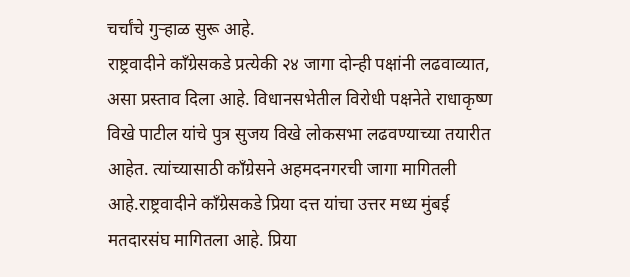चर्चांचे गुऱ्हाळ सुरू आहे.
राष्ट्रवादीने कॉंग्रेसकडे प्रत्येकी २४ जागा दोन्ही पक्षांनी लढवाव्यात, असा प्रस्ताव दिला आहे. विधानसभेतील विरोधी पक्षनेते राधाकृष्ण विखे पाटील यांचे पुत्र सुजय विखे लोकसभा लढवण्याच्या तयारीत आहेत. त्यांच्यासाठी कॉंग्रेसने अहमदनगरची जागा मागितली आहे.राष्ट्रवादीने कॉंग्रेसकडे प्रिया दत्त यांचा उत्तर मध्य मुंबई मतदारसंघ मागितला आहे. प्रिया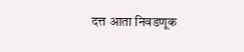दत्त आता निवडणूक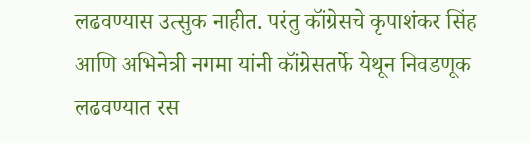लढवण्यास उत्सुक नाहीत. परंतु कॉंग्रेसचे कृपाशंकर सिंह आणि अभिनेत्री नगमा यांनी कॉंग्रेसतर्फे येथून निवडणूक लढवण्यात रस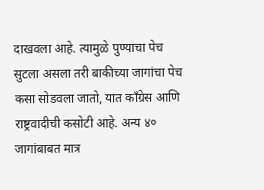दाखवला आहे. त्यामुळे पुण्याचा पेच सुटला असला तरी बाकीच्या जागांचा पेच कसा सोडवला जातो, यात कॉंग्रेस आणि राष्ट्रवादीची कसोटी आहे. अन्य ४० जागांबाबत मात्र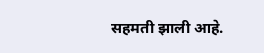सहमती झाली आहे.